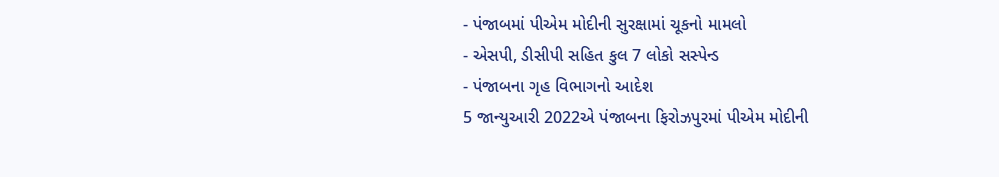- પંજાબમાં પીએમ મોદીની સુરક્ષામાં ચૂકનો મામલો
- એસપી, ડીસીપી સહિત કુલ 7 લોકો સસ્પેન્ડ
- પંજાબના ગૃહ વિભાગનો આદેશ
5 જાન્યુઆરી 2022એ પંજાબના ફિરોઝપુરમાં પીએમ મોદીની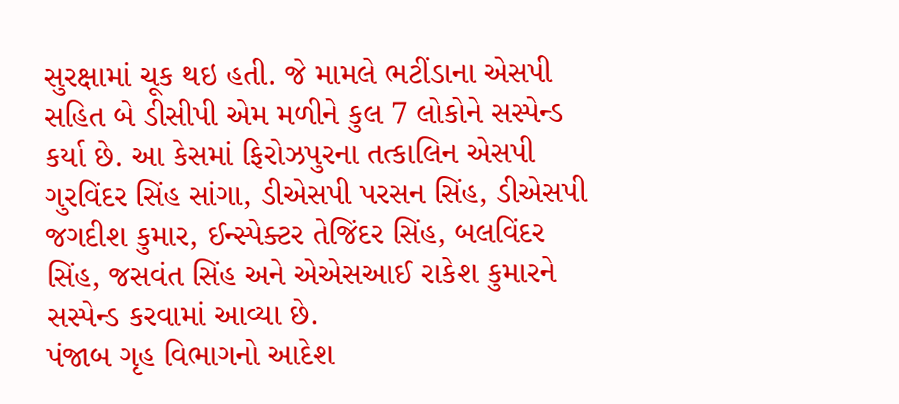સુરક્ષામાં ચૂક થઇ હતી. જે મામલે ભટીંડાના એસપી સહિત બે ડીસીપી એમ મળીને કુલ 7 લોકોને સસ્પેન્ડ કર્યા છે. આ કેસમાં ફિરોઝપુરના તત્કાલિન એસપી ગુરવિંદર સિંહ સાંગા, ડીએસપી પરસન સિંહ, ડીએસપી જગદીશ કુમાર, ઈન્સ્પેક્ટર તેજિંદર સિંહ, બલવિંદર સિંહ, જસવંત સિંહ અને એએસઆઈ રાકેશ કુમારને સસ્પેન્ડ કરવામાં આવ્યા છે.
પંજાબ ગૃહ વિભાગનો આદેશ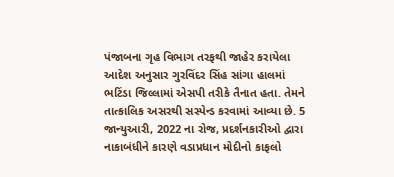પંજાબના ગૃહ વિભાગ તરફથી જાહેર કરાયેલા આદેશ અનુસાર ગુરવિંદર સિંહ સાંગા હાલમાં ભટિંડા જિલ્લામાં એસપી તરીકે તૈનાત હતા. તેમને તાત્કાલિક અસરથી સસ્પેન્ડ કરવામાં આવ્યા છે. 5 જાન્યુઆરી, 2022 ના રોજ, પ્રદર્શનકારીઓ દ્વારા નાકાબંધીને કારણે વડાપ્રધાન મોદીનો કાફલો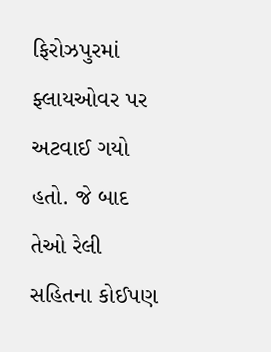ફિરોઝપુરમાં ફ્લાયઓવર પર અટવાઈ ગયો હતો. જે બાદ તેઓ રેલી સહિતના કોઈપણ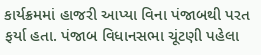કાર્યક્રમમાં હાજરી આપ્યા વિના પંજાબથી પરત ફર્યા હતા. પંજાબ વિધાનસભા ચૂંટણી પહેલા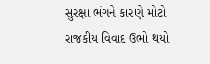સુરક્ષા ભંગને કારણે મોટો રાજકીય વિવાદ ઉભો થયો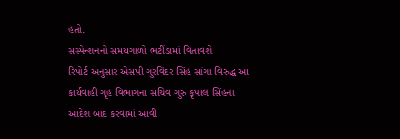હતો.
સસ્પેન્શનનો સમયગાળો ભટીંડામાં વિતાવશે
રિપોર્ટ અનુસાર એસપી ગુરવિંદર સિંહ સાંગા વિરુદ્ધ આ કાર્યવાહી ગૃહ વિભાગના સચિવ ગુરુ કૃપાલ સિંહના આદેશ બાદ કરવામાં આવી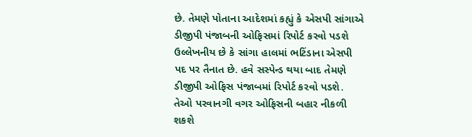છે. તેમણે પોતાના આદેશમાં કહ્યું કે એસપી સાંગાએ ડીજીપી પંજાબની ઓફિસમાં રિપોર્ટ કરવો પડશે ઉલ્લેખનીય છે કે સાંગા હાલમાં ભટિંડાના એસપી પદ પર તૈનાત છે. હવે સસ્પેન્ડ થયા બાદ તેમણે ડીજીપી ઓફિસ પંજાબમાં રિપોર્ટ કરવો પડશે. તેઓ પરવાનગી વગર ઓફિસની બહાર નીકળી શકશે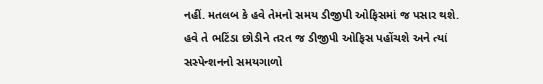નહીં. મતલબ કે હવે તેમનો સમય ડીજીપી ઓફિસમાં જ પસાર થશે. હવે તે ભટિંડા છોડીને તરત જ ડીજીપી ઓફિસ પહોંચશે અને ત્યાં સસ્પેન્શનનો સમયગાળો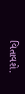વિતાવશે.